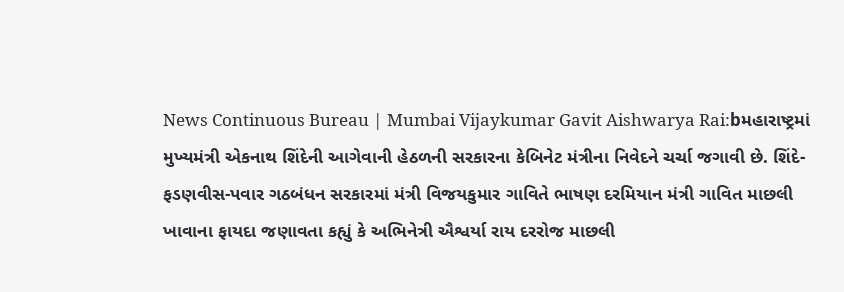News Continuous Bureau | Mumbai Vijaykumar Gavit Aishwarya Rai:bમહારાષ્ટ્રમાં મુખ્યમંત્રી એકનાથ શિંદેની આગેવાની હેઠળની સરકારના કેબિનેટ મંત્રીના નિવેદને ચર્ચા જગાવી છે. શિંદે-ફડણવીસ-પવાર ગઠબંધન સરકારમાં મંત્રી વિજયકુમાર ગાવિતે ભાષણ દરમિયાન મંત્રી ગાવિત માછલી ખાવાના ફાયદા જણાવતા કહ્યું કે અભિનેત્રી ઐશ્વર્યા રાય દરરોજ માછલી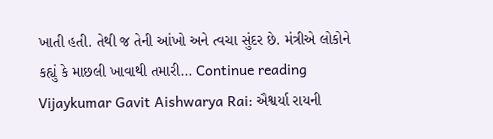ખાતી હતી. તેથી જ તેની આંખો અને ત્વચા સુંદર છે. મંત્રીએ લોકોને કહ્યું કે માછલી ખાવાથી તમારી… Continue reading Vijaykumar Gavit Aishwarya Rai: ઐશ્વર્યા રાયની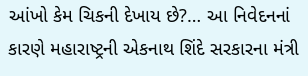આંખો કેમ ચિકની દેખાય છે?… આ નિવેદનનાં કારણે મહારાષ્ટ્રની એકનાથ શિંદે સરકારના મંત્રી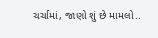ચર્ચામાં, જાણો શું છે મામલો..